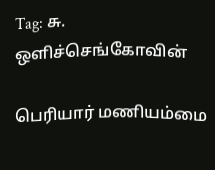Tag: சு. ஒளிச்செங்கோவின்

பெரியார் மணியம்மை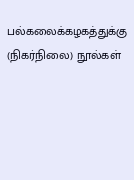பல்கலைக்கழகத்துக்கு (நிகர்நிலை) நூல்கள்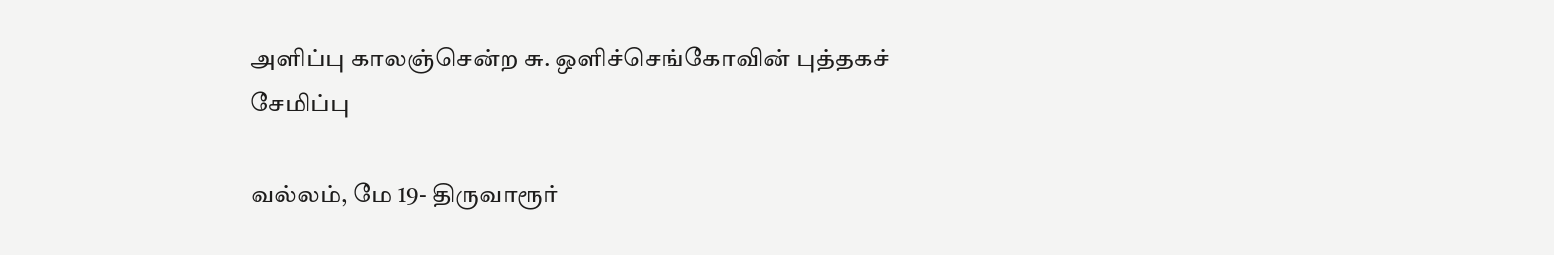அளிப்பு காலஞ்சென்ற சு. ஒளிச்செங்கோவின் புத்தகச் சேமிப்பு

வல்லம், மே 19- திருவாரூர்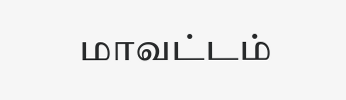மாவட்டம்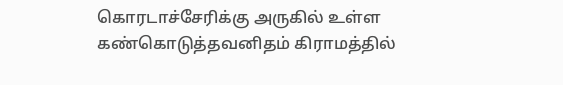கொரடாச்சேரிக்கு அருகில் உள்ள கண்கொடுத்தவனிதம் கிராமத்தில்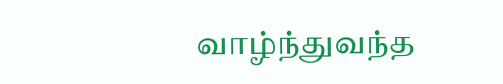வாழ்ந்துவந்த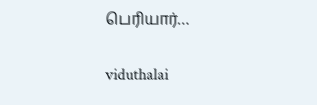பெரியார்…

viduthalai